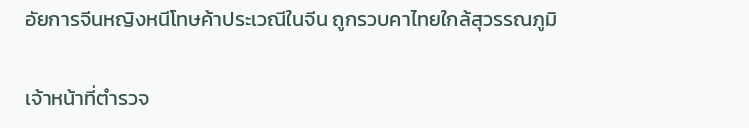อัยการจีนหญิงหนีโทษค้าประเวณีในจีน ถูกรวบคาไทยใกล้สุวรรณภูมิ

เจ้าหน้าที่ตำรวจ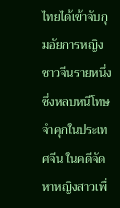ไทยได้เข้าจับกุมอัยการหญิงชาวจีนรายหนึ่งซึ่งหลบหนีโทษจำคุกในประเทศจีน ในคดีจัดหาหญิงสาวเพื่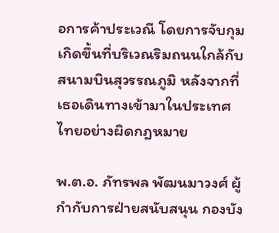อการค้าประเวณี โดยการจับกุมเกิดขึ้นที่บริเวณริมถนนใกล้กับสนามบินสุวรรณภูมิ หลังจากที่เธอเดินทางเข้ามาในประเทศไทยอย่างผิดกฎหมาย

พ.ต.อ. ภัทรพล พัฒนมาวงศ์ ผู้กำกับการฝ่ายสนับสนุน กองบัง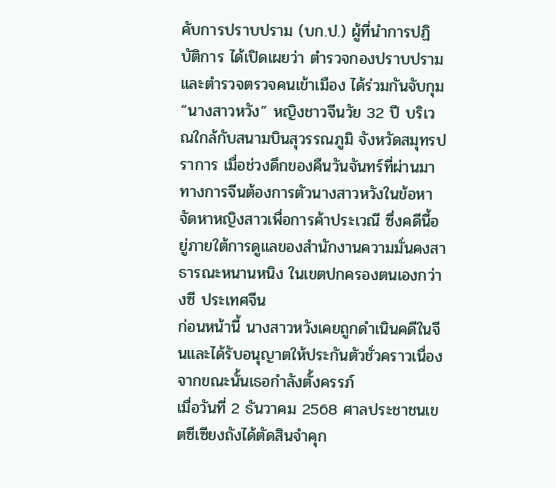คับการปราบปราม (บก.ป.) ผู้ที่นำการปฏิบัติการ ได้เปิดเผยว่า ตำรวจกองปราบปรามและตำรวจตรวจคนเข้าเมือง ได้ร่วมกันจับกุม “นางสาวหวัง” หญิงชาวจีนวัย 32 ปี บริเวณใกล้กับสนามบินสุวรรณภูมิ จังหวัดสมุทรปราการ เมื่อช่วงดึกของคืนวันจันทร์ที่ผ่านมา
ทางการจีนต้องการตัวนางสาวหวังในข้อหาจัดหาหญิงสาวเพื่อการค้าประเวณี ซึ่งคดีนี้อยู่ภายใต้การดูแลของสำนักงานความมั่นคงสาธารณะหนานหนิง ในเขตปกครองตนเองกว่างซี ประเทศจีน
ก่อนหน้านี้ นางสาวหวังเคยถูกดำเนินคดีในจีนและได้รับอนุญาตให้ประกันตัวชั่วคราวเนื่องจากขณะนั้นเธอกำลังตั้งครรภ์
เมื่อวันที่ 2 ธันวาคม 2568 ศาลประชาชนเขตซีเซียงถังได้ตัดสินจำคุก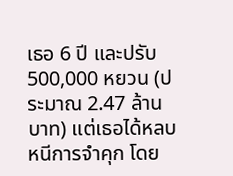เธอ 6 ปี และปรับ 500,000 หยวน (ประมาณ 2.47 ล้านบาท) แต่เธอได้หลบหนีการจำคุก โดย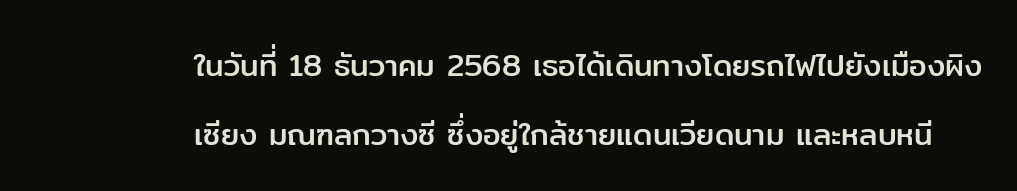ในวันที่ 18 ธันวาคม 2568 เธอได้เดินทางโดยรถไฟไปยังเมืองผิงเซียง มณฑลกวางซี ซึ่งอยู่ใกล้ชายแดนเวียดนาม และหลบหนี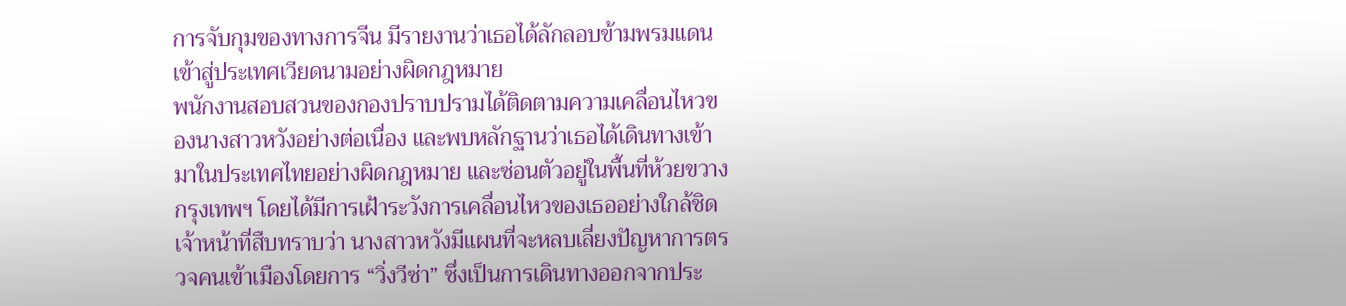การจับกุมของทางการจีน มีรายงานว่าเธอได้ลักลอบข้ามพรมแดนเข้าสู่ประเทศเวียดนามอย่างผิดกฎหมาย
พนักงานสอบสวนของกองปราบปรามได้ติดตามความเคลื่อนไหวของนางสาวหวังอย่างต่อเนื่อง และพบหลักฐานว่าเธอได้เดินทางเข้ามาในประเทศไทยอย่างผิดกฎหมาย และซ่อนตัวอยู่ในพื้นที่ห้วยขวาง กรุงเทพฯ โดยได้มีการเฝ้าระวังการเคลื่อนไหวของเธออย่างใกล้ชิด
เจ้าหน้าที่สืบทราบว่า นางสาวหวังมีแผนที่จะหลบเลี่ยงปัญหาการตรวจคนเข้าเมืองโดยการ “วิ่งวีซ่า” ซึ่งเป็นการเดินทางออกจากประ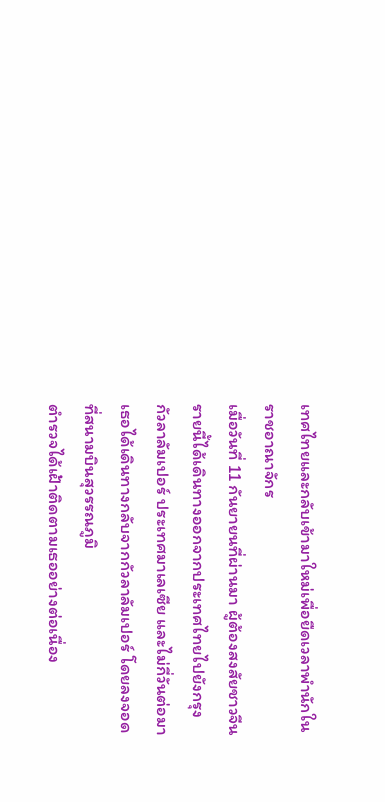เทศไทยและกลับเข้ามาใหม่เพื่อยืดเวลาพำนักในราชอาณาจักร
เมื่อวันที่ 11 กันยายนที่ผ่านมา ผู้ต้องสงสัยชาวจีนรายนี้ได้เดินทางออกจากประเทศไทยไปยังกรุงกัวลาลัมเปอร์ ประเทศมาเลเซีย และไม่กี่วันต่อมา เธอได้เดินทางกลับจากกัวลาลัมเปอร์ โดยลงจอดที่สนามบินสุวรรณภูมิ
ตำรวจได้เฝ้าติดตามเธออย่างต่อเนื่อง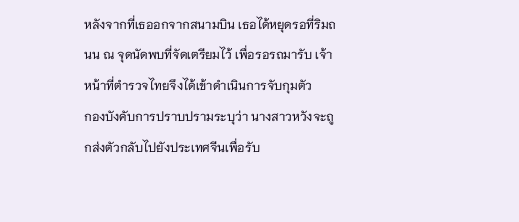หลังจากที่เธออกจากสนามบิน เธอได้หยุดรอที่ริมถนน ณ จุดนัดพบที่จัดเตรียมไว้ เพื่อรอรถมารับ เจ้าหน้าที่ตำรวจไทยจึงได้เข้าดำเนินการจับกุมตัว
กองบังคับการปราบปรามระบุว่า นางสาวหวังจะถูกส่งตัวกลับไปยังประเทศจีนเพื่อรับ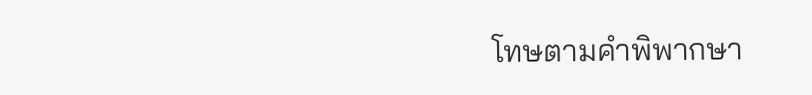โทษตามคำพิพากษา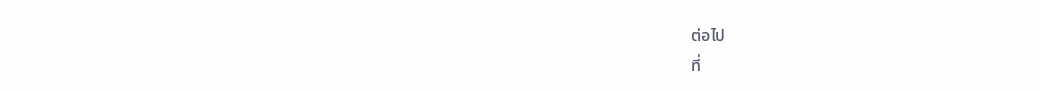ต่อไป
ที่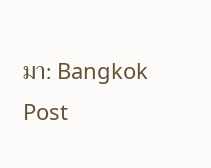มา: Bangkok Post